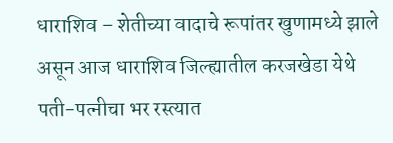धाराशिव – शेतीच्या वादाचे रूपांतर खुणामध्ये झाले असून आज धाराशिव जिल्ह्यातील करजखेडा येथे पती-पत्नीचा भर रस्त्यात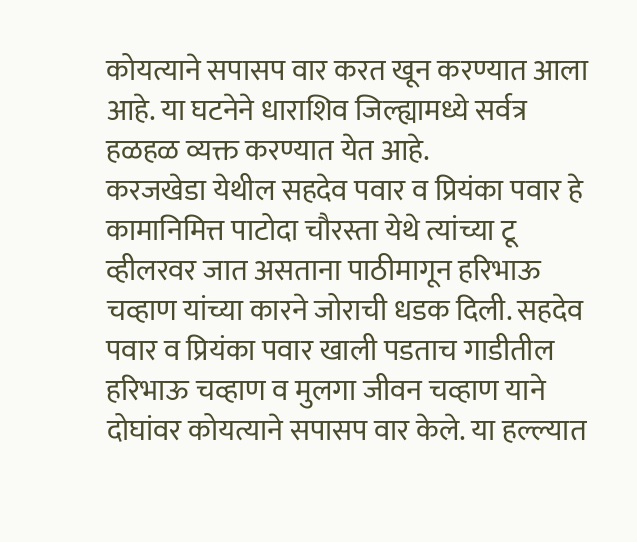कोयत्याने सपासप वार करत खून करण्यात आला आहे. या घटनेने धाराशिव जिल्ह्यामध्ये सर्वत्र हळहळ व्यक्त करण्यात येत आहे.
करजखेडा येथील सहदेव पवार व प्रियंका पवार हे कामानिमित्त पाटोदा चौरस्ता येथे त्यांच्या टू व्हीलरवर जात असताना पाठीमागून हरिभाऊ चव्हाण यांच्या कारने जोराची धडक दिली. सहदेव पवार व प्रियंका पवार खाली पडताच गाडीतील हरिभाऊ चव्हाण व मुलगा जीवन चव्हाण याने दोघांवर कोयत्याने सपासप वार केले. या हल्ल्यात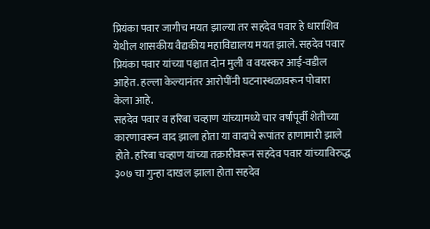प्रियंका पवार जागीच मयत झाल्या तर सहदेव पवार हे धाराशिव येथील शासकीय वैद्यकीय महाविद्यालय मयत झाले. सहदेव पवार प्रियंका पवार यांच्या पश्चात दोन मुली व वयस्कर आई-वडील आहेत. हल्ला केल्यानंतर आरोपींनी घटनास्थळावरून पोबारा केला आहे.
सहदेव पवार व हरिबा चव्हाण यांच्यामध्ये चार वर्षांपूर्वी शेतीच्या कारणावरून वाद झाला होता या वादाचे रूपांतर हाणामारी झाले होते. हरिबा चव्हाण यांच्या तक्रारीवरून सहदेव पवार यांच्याविरुद्ध ३०७ चा गुन्हा दाखल झाला होता सहदेव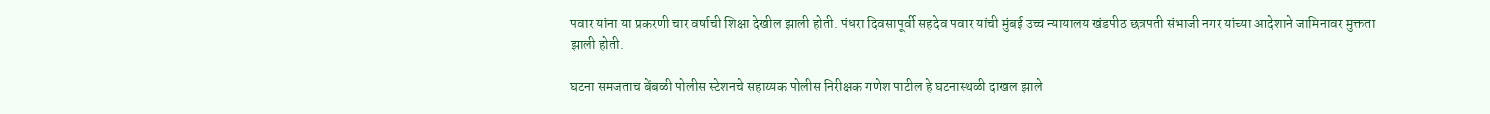पवार यांना या प्रकरणी चार वर्षाची शिक्षा देखील झाली होती. पंधरा दिवसापूर्वी सहदेव पवार यांची मुंबई उच्च न्यायालय खंडपीठ छत्रपती संभाजी नगर यांच्या आदेशाने जामिनावर मुक्तता झाली होती.

घटना समजताच बेंबळी पोलीस स्टेशनचे सहाय्यक पोलीस निरीक्षक गणेश पाटील हे घटनास्थळी दाखल झाले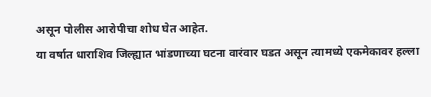असून पोलीस आरोपीचा शोध घेत आहेत.
या वर्षात धाराशिव जिल्ह्यात भांडणाच्या घटना वारंवार घडत असून त्यामध्ये एकमेकावर हल्ला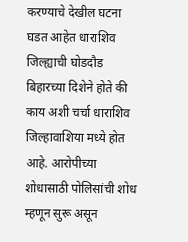करण्याचे देखील घटना घडत आहेत धाराशिव जिल्ह्याची घोडदौड बिहारच्या दिशेने होते की काय अशी चर्चा धाराशिव जिल्हावाशिया मध्ये होत आहे. आरोपीच्या शोधासाठी पोलिसांची शोध म्हणून सुरू असून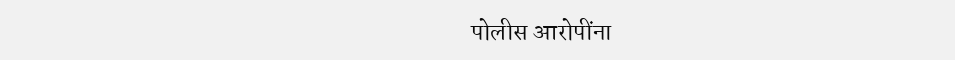पोलीस आरोपींना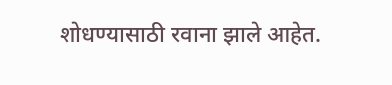शोधण्यासाठी रवाना झाले आहेत.